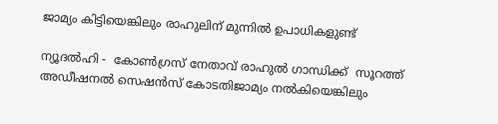ജാമ്യം കിട്ടിയെങ്കിലും രാഹുലിന് മുന്നില്‍ ഉപാധികളുണ്ട്

ന്യൂദല്‍ഹി -  കോണ്‍ഗ്രസ് നേതാവ് രാഹുല്‍ ഗാന്ധിക്ക്  സൂറത്ത് അഡീഷനല്‍ സെഷന്‍സ് കോടതിജാമ്യം നല്‍കിയെങ്കിലും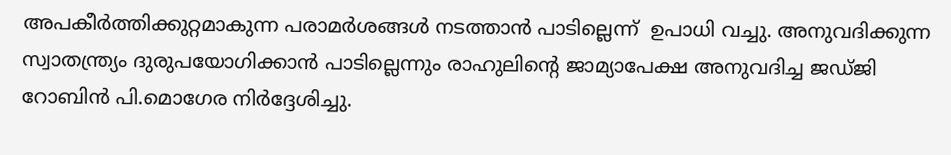അപകീര്‍ത്തിക്കുറ്റമാകുന്ന പരാമര്‍ശങ്ങള്‍ നടത്താന്‍ പാടില്ലെന്ന്  ഉപാധി വച്ചു. അനുവദിക്കുന്ന സ്വാതന്ത്ര്യം ദുരുപയോഗിക്കാന്‍ പാടില്ലെന്നും രാഹുലിന്റെ ജാമ്യാപേക്ഷ അനുവദിച്ച ജഡ്ജി റോബിന്‍ പി.മൊഗേര നിര്‍ദ്ദേശിച്ചു.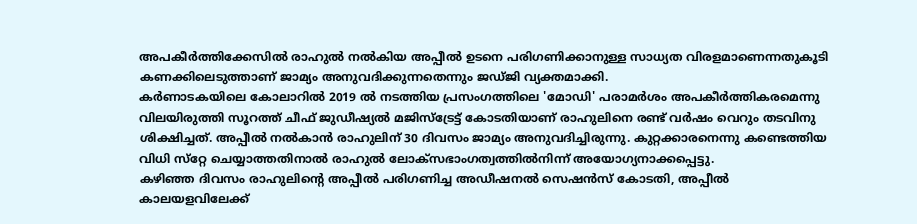അപകീര്‍ത്തിക്കേസില്‍ രാഹുല്‍ നല്‍കിയ അപ്പീല്‍ ഉടനെ പരിഗണിക്കാനുള്ള സാധ്യത വിരളമാണെന്നതുകൂടി കണക്കിലെടുത്താണ് ജാമ്യം അനുവദിക്കുന്നതെന്നും ജഡ്ജി വ്യക്തമാക്കി.
കര്‍ണാടകയിലെ കോലാറില്‍ 2019 ല്‍ നടത്തിയ പ്രസംഗത്തിലെ 'മോഡി' പരാമര്‍ശം അപകീര്‍ത്തികരമെന്നു വിലയിരുത്തി സൂറത്ത് ചീഫ് ജുഡീഷ്യല്‍ മജിസ്‌ട്രേട്ട് കോടതിയാണ് രാഹുലിനെ രണ്ട് വര്‍ഷം വെറും തടവിനു ശിക്ഷിച്ചത്. അപ്പീല്‍ നല്‍കാന്‍ രാഹുലിന് 30 ദിവസം ജാമ്യം അനുവദിച്ചിരുന്നു. കുറ്റക്കാരനെന്നു കണ്ടെത്തിയ വിധി സ്‌റ്റേ ചെയ്യാത്തതിനാല്‍ രാഹുല്‍ ലോക്‌സഭാംഗത്വത്തില്‍നിന്ന് അയോഗ്യനാക്കപ്പെട്ടു.
കഴിഞ്ഞ ദിവസം രാഹുലിന്റെ അപ്പീല്‍ പരിഗണിച്ച അഡീഷനല്‍ സെഷന്‍സ് കോടതി, അപ്പീല്‍ കാലയളവിലേക്ക്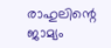രാഹുലിന്റെ ജാമ്യം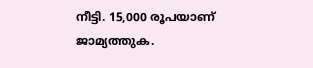നീട്ടി. 15,000 രൂപയാണ് ജാമ്യത്തുക.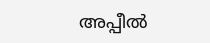അപ്പീല്‍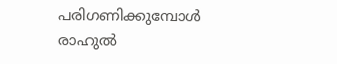പരിഗണിക്കുമ്പോള്‍ രാഹുല്‍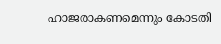ഹാജരാകണമെന്നും കോടതി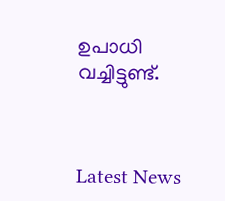ഉപാധി വച്ചിട്ടുണ്ട്.



Latest News